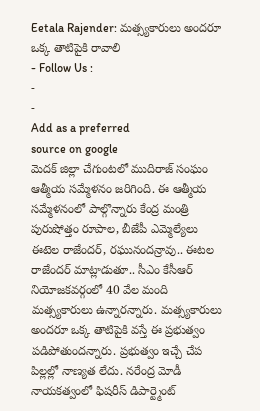Eetala Rajender: మత్స్యకారులు అందరూ ఒక్క తాటిపైకి రావాలి
- Follow Us :
-
-
Add as a preferred
source on google
మెదక్ జిల్లా చేగుంటలో ముదిరాజ్ సంఘం ఆత్మీయ సమ్మేళనం జరిగింది. ఈ ఆత్మీయ సమ్మేళనంలో పాల్గొన్నారు కేంద్ర మంత్రి పురుషోత్తం రూపాల, బీజేపీ ఎమ్మెల్యేలు ఈటెల రాజేందర్, రఘునందన్రావు.. ఈటల రాజేందర్ మాట్లాడుతూ.. సీఎం కేసీఆర్ నియోజకవర్గంలో 40 వేల మంది మత్స్యకారులు ఉన్నారన్నారు. మత్స్యకారులు అందరూ ఒక్క తాటిపైకి వస్తే ఈ ప్రభుత్వం పడిపోతుందన్నారు. ప్రభుత్వం ఇచ్చే చేప పిల్లల్లో నాణ్యత లేదు. నరేంద్ర మోడీ నాయకత్వంలో ఫిషరీస్ డిపార్ట్మెంట్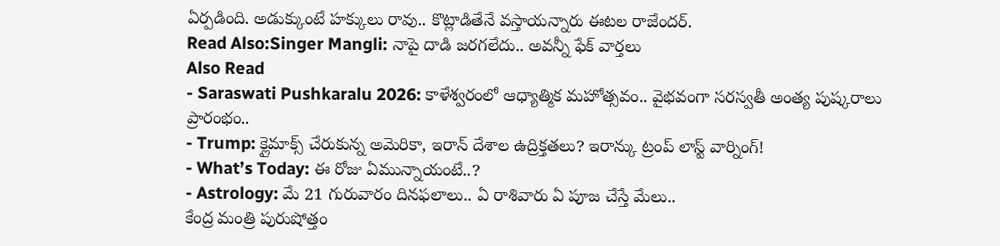ఏర్పడింది. అడుక్కుంటే హక్కులు రావు.. కొట్లాడితేనే వస్తాయన్నారు ఈటల రాజేందర్.
Read Also:Singer Mangli: నాపై దాడి జరగలేదు.. అవన్నీ ఫేక్ వార్తలు
Also Read
- Saraswati Pushkaralu 2026: కాళేశ్వరంలో ఆధ్యాత్మిక మహోత్సవం.. వైభవంగా సరస్వతీ అంత్య పుష్కరాలు ప్రారంభం..
- Trump: క్లైమాక్స్ చేరుకున్న అమెరికా, ఇరాన్ దేశాల ఉద్రిక్తతలు? ఇరాన్కు ట్రంప్ లాస్ట్ వార్నింగ్!
- What’s Today: ఈ రోజు ఏమున్నాయంటే..?
- Astrology: మే 21 గురువారం దినఫలాలు.. ఏ రాశివారు ఏ పూజ చేస్తే మేలు..
కేంద్ర మంత్రి పురుషోత్తం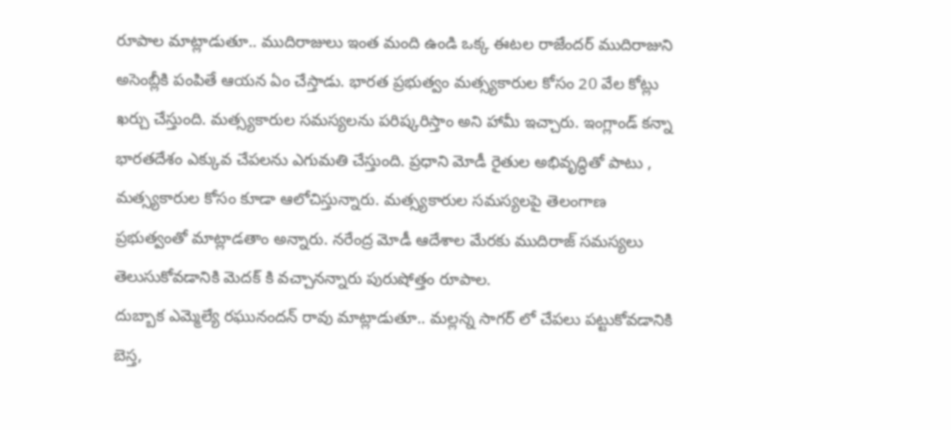రూపాల మాట్లాడుతూ.. ముదిరాజులు ఇంత మంది ఉండి ఒక్క ఈటల రాజేందర్ ముదిరాజుని అసెంబ్లీకి పంపితే ఆయన ఏం చేస్తాడు. భారత ప్రభుత్వం మత్స్యకారుల కోసం 20 వేల కోట్లు ఖర్చు చేస్తుంది. మత్స్యకారుల సమస్యలను పరిష్కరిస్తాం అని హామీ ఇచ్చారు. ఇంగ్లాండ్ కన్నా భారతదేశం ఎక్కువ చేపలను ఎగుమతి చేస్తుంది. ప్రధాని మోడీ రైతుల అభివృద్ధితో పాటు , మత్స్యకారుల కోసం కూడా ఆలోచిస్తున్నారు. మత్స్యకారుల సమస్యలపై తెలంగాణ ప్రభుత్వంతో మాట్లాడతాం అన్నారు. నరేంద్ర మోడీ ఆదేశాల మేరకు ముదిరాజ్ సమస్యలు తెలుసుకోవడానికి మెదక్ కి వచ్చానన్నారు పురుషోత్తం రూపాల.
దుబ్బాక ఎమ్మెల్యే రఘునందన్ రావు మాట్లాడుతూ.. మల్లన్న సాగర్ లో చేపలు పట్టుకోవడానికి బెస్త,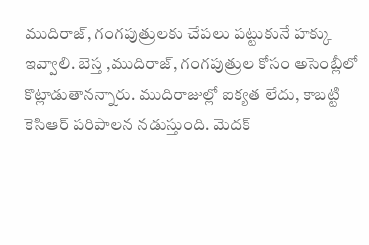ముదిరాజ్, గంగపుత్రులకు చేపలు పట్టుకునే హక్కు ఇవ్వాలి. బెస్త ,ముదిరాజ్, గంగపుత్రుల కోసం అసెంబ్లీలో కొట్లాడుతానన్నారు. ముదిరాజుల్లో ఐక్యత లేదు, కాబట్టి కెసిఆర్ పరిపాలన నడుస్తుంది. మెదక్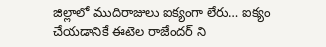జిల్లాలో ముదిరాజులు ఐక్యంగా లేరు… ఐక్యం చేయడానికే ఈటెల రాజేందర్ ని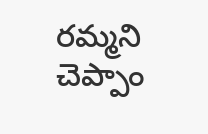రమ్మని చెప్పాం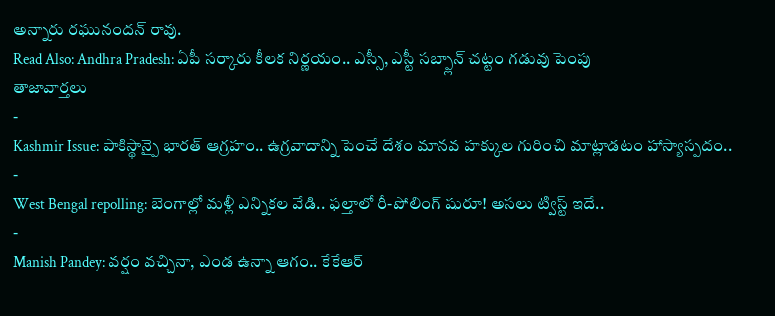అన్నారు రఘునందన్ రావు.
Read Also: Andhra Pradesh: ఏపీ సర్కారు కీలక నిర్ణయం.. ఎస్సీ, ఎస్టీ సబ్ప్లాన్ చట్టం గడువు పెంపు
తాజావార్తలు
-
Kashmir Issue: పాకిస్థాన్పై భారత్ ఆగ్రహం.. ఉగ్రవాదాన్ని పెంచే దేశం మానవ హక్కుల గురించి మాట్లాడటం హాస్యాస్పదం..
-
West Bengal repolling: బెంగాల్లో మళ్లీ ఎన్నికల వేడి.. ఫల్తాలో రీ-పోలింగ్ షురూ! అసలు ట్విస్ట్ ఇదే..
-
Manish Pandey: వర్షం వచ్చినా, ఎండ ఉన్నా ఆగం.. కేకేఆర్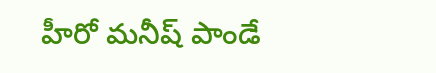హీరో మనీష్ పాండే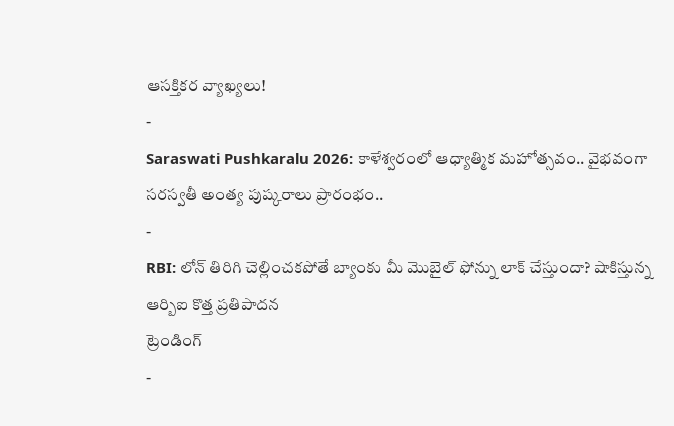ఆసక్తికర వ్యాఖ్యలు!
-
Saraswati Pushkaralu 2026: కాళేశ్వరంలో ఆధ్యాత్మిక మహోత్సవం.. వైభవంగా సరస్వతీ అంత్య పుష్కరాలు ప్రారంభం..
-
RBI: లోన్ తిరిగి చెల్లించకపోతే బ్యాంకు మీ మొబైల్ ఫోన్ను లాక్ చేస్తుందా? షాకిస్తున్న ఆర్బిఐ కొత్త ప్రతిపాదన
ట్రెండింగ్
-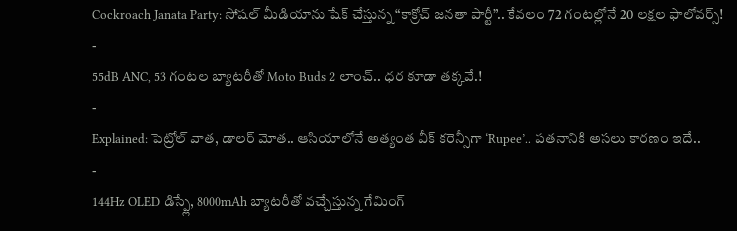Cockroach Janata Party: సోషల్ మీడియాను షేక్ చేస్తున్న “కాక్రోచ్ జనతా పార్టీ”.. కేవలం 72 గంటల్లోనే 20 లక్షల ఫాలోవర్స్!
-
55dB ANC, 53 గంటల బ్యాటరీతో Moto Buds 2 లాంచ్.. ధర కూడా తక్కవే.!
-
Explained: పెట్రోల్ వాత, డాలర్ మోత.. ఆసియాలోనే అత్యంత వీక్ కరెన్సీగా ‘Rupee’.. పతనానికి అసలు కారణం ఇదే..
-
144Hz OLED డిస్ప్లే, 8000mAh బ్యాటరీతో వచ్చేస్తున్న గేమింగ్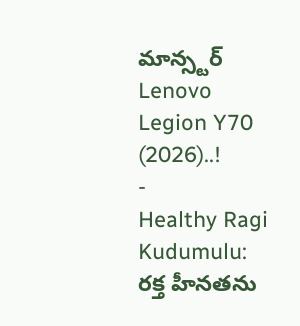మాన్స్టర్ Lenovo Legion Y70 (2026)..!
-
Healthy Ragi Kudumulu: రక్త హీనతను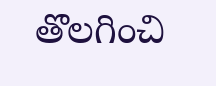తొలగించి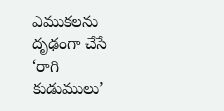ఎముకలను దృఢంగా చేసే ‘రాగి కుడుములు’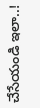చేసేయండి ఇలా..!